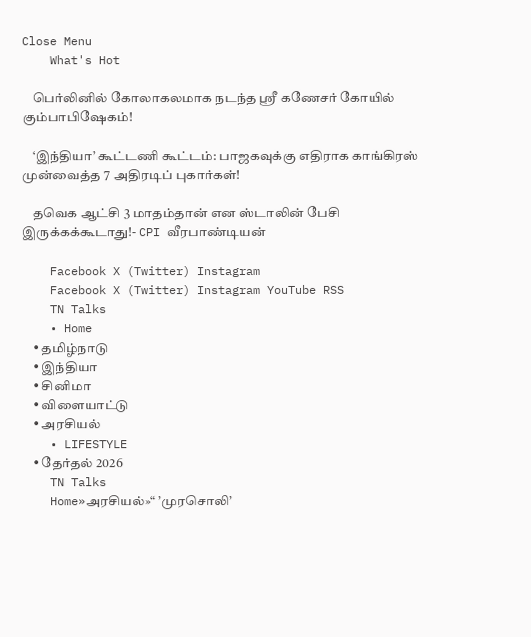Close Menu
    What's Hot

    பெர்லினில் கோலாகலமாக நடந்த ஸ்ரீ கணேசர் கோயில் கும்பாபிஷேகம்!

    ‘இந்தியா’ கூட்டணி கூட்டம்: பாஜகவுக்கு எதிராக காங்கிரஸ் முன்வைத்த 7 அதிரடிப் புகார்கள்!

    தவெக ஆட்சி 3 மாதம்தான் என ஸ்டாலின் பேசி இருக்கக்கூடாது!- CPI வீரபாண்டியன்

    Facebook X (Twitter) Instagram
    Facebook X (Twitter) Instagram YouTube RSS
    TN Talks
    • Home
    • தமிழ்நாடு
    • இந்தியா
    • சினிமா
    • விளையாட்டு
    • அரசியல்
    • LIFESTYLE
    • தேர்தல் 2026
    TN Talks
    Home»அரசியல்»“ ’முரசொலி’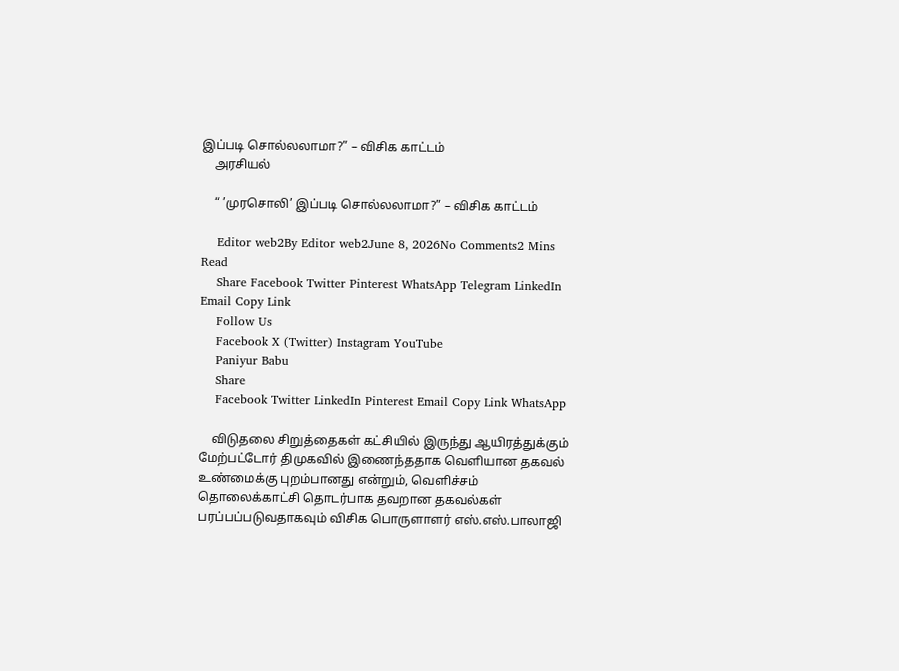இப்படி சொல்லலாமா?” – விசிக காட்டம்
    அரசியல்

    “ ’முரசொலி’ இப்படி சொல்லலாமா?” – விசிக காட்டம்

    Editor web2By Editor web2June 8, 2026No Comments2 Mins Read
    Share Facebook Twitter Pinterest WhatsApp Telegram LinkedIn Email Copy Link
    Follow Us
    Facebook X (Twitter) Instagram YouTube
    Paniyur Babu
    Share
    Facebook Twitter LinkedIn Pinterest Email Copy Link WhatsApp

    விடுதலை சிறுத்தைகள் கட்சியில் இருந்து ஆயிரத்துக்கும் மேற்பட்டோர் திமுகவில் இணைந்ததாக வெளியான தகவல் உண்மைக்கு புறம்பானது என்றும், வெளிச்சம் தொலைக்காட்சி தொடர்பாக தவறான தகவல்கள் பரப்பப்படுவதாகவும் விசிக பொருளாளர் எஸ்.எஸ்.பாலாஜி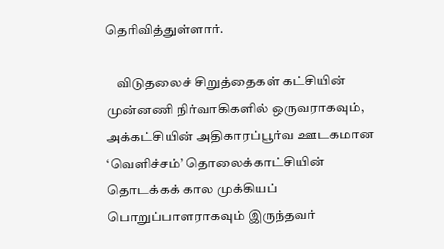தெரிவித்துள்ளார்.

    விடுதலைச் சிறுத்தைகள் கட்சியின் முன்னணி நிர்வாகிகளில் ஒருவராகவும், அக்கட்சியின் அதிகாரப்பூர்வ ஊடகமான ‘வெளிச்சம்’ தொலைக்காட்சியின் தொடக்கக் கால முக்கியப் பொறுப்பாளராகவும் இருந்தவர்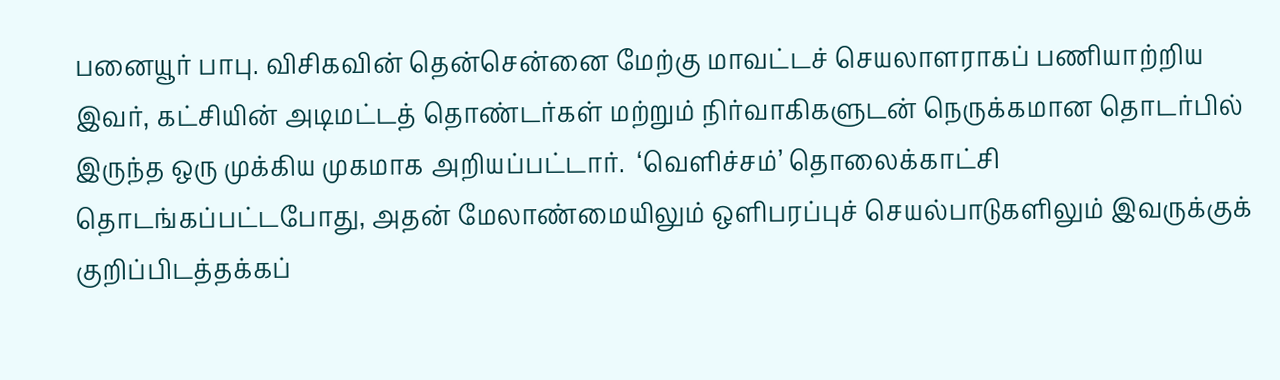பனையூர் பாபு. விசிகவின் தென்சென்னை மேற்கு மாவட்டச் செயலாளராகப் பணியாற்றிய இவர், கட்சியின் அடிமட்டத் தொண்டர்கள் மற்றும் நிர்வாகிகளுடன் நெருக்கமான தொடர்பில் இருந்த ஒரு முக்கிய முகமாக அறியப்பட்டார்.  ‘வெளிச்சம்’ தொலைக்காட்சி தொடங்கப்பட்டபோது, அதன் மேலாண்மையிலும் ஒளிபரப்புச் செயல்பாடுகளிலும் இவருக்குக் குறிப்பிடத்தக்கப்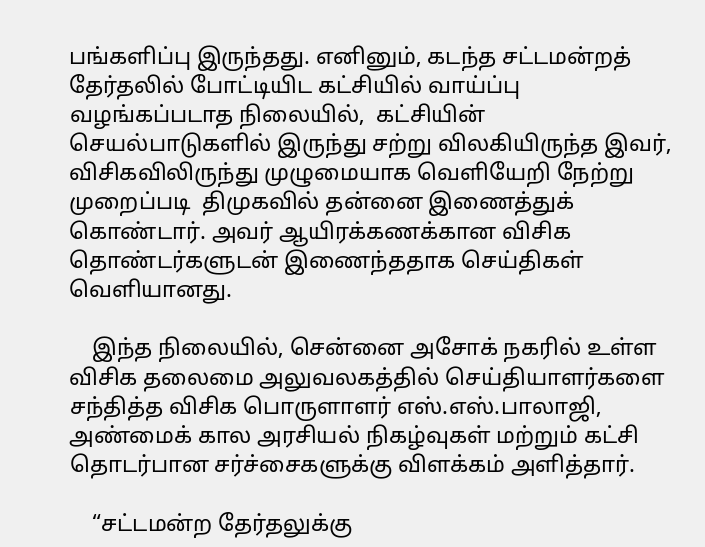பங்களிப்பு இருந்தது. எனினும், கடந்த சட்டமன்றத் தேர்தலில் போட்டியிட கட்சியில் வாய்ப்பு வழங்கப்படாத நிலையில்,  கட்சியின்  செயல்பாடுகளில் இருந்து சற்று விலகியிருந்த இவர், விசிகவிலிருந்து முழுமையாக வெளியேறி நேற்று முறைப்படி  திமுகவில் தன்னை இணைத்துக் கொண்டார். அவர் ஆயிரக்கணக்கான விசிக தொண்டர்களுடன் இணைந்ததாக செய்திகள் வெளியானது.

    இந்த நிலையில், சென்னை அசோக் நகரில் உள்ள விசிக தலைமை அலுவலகத்தில் செய்தியாளர்களை சந்தித்த விசிக பொருளாளர் எஸ்.எஸ்.பாலாஜி, அண்மைக் கால அரசியல் நிகழ்வுகள் மற்றும் கட்சி தொடர்பான சர்ச்சைகளுக்கு விளக்கம் அளித்தார்.

    “சட்டமன்ற தேர்தலுக்கு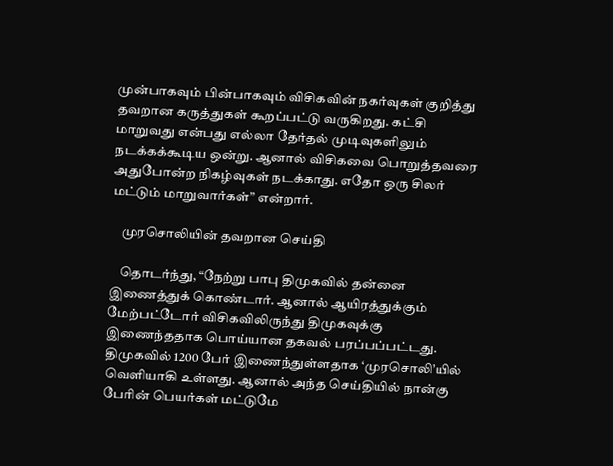முன்பாகவும் பின்பாகவும் விசிகவின் நகர்வுகள் குறித்து தவறான கருத்துகள் கூறப்பட்டு வருகிறது. கட்சி மாறுவது என்பது எல்லா தேர்தல் முடிவுகளிலும் நடக்கக்கூடிய ஒன்று. ஆனால் விசிகவை பொறுத்தவரை அதுபோன்ற நிகழ்வுகள் நடக்காது. எதோ ஒரு சிலர் மட்டும் மாறுவார்கள்” என்றார்.

    முரசொலியின் தவறான செய்தி

    தொடர்ந்து, “நேற்று பாபு திமுகவில் தன்னை இணைத்துக் கொண்டார். ஆனால் ஆயிரத்துக்கும் மேற்பட்டோர் விசிகவிலிருந்து திமுகவுக்கு இணைந்ததாக பொய்யான தகவல் பரப்பப்பட்டது. திமுகவில் 1200 பேர் இணைந்துள்ளதாக ‘முரசொலி’யில் வெளியாகி உள்ளது. ஆனால் அந்த செய்தியில் நான்கு பேரின் பெயர்கள் மட்டுமே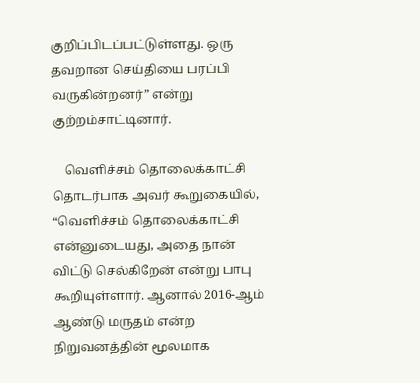குறிப்பிடப்பட்டுள்ளது. ஒரு தவறான செய்தியை பரப்பி வருகின்றனர்” என்று குற்றம்சாட்டினார்.

    வெளிச்சம் தொலைக்காட்சி தொடர்பாக அவர் கூறுகையில், “வெளிச்சம் தொலைக்காட்சி என்னுடையது, அதை நான் விட்டு செல்கிறேன் என்று பாபு கூறியுள்ளார். ஆனால் 2016-ஆம் ஆண்டு மருதம் என்ற நிறுவனத்தின் மூலமாக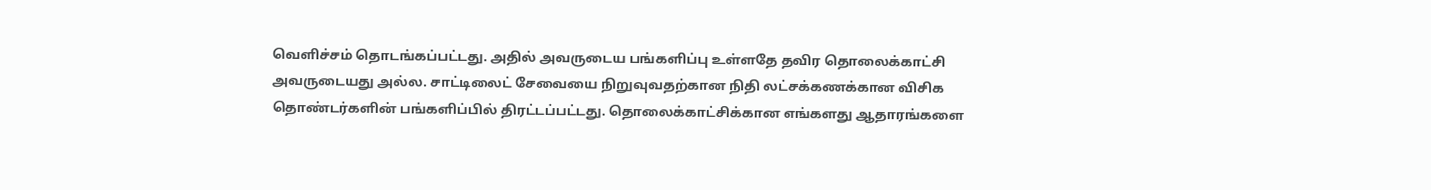வெளிச்சம் தொடங்கப்பட்டது. அதில் அவருடைய பங்களிப்பு உள்ளதே தவிர தொலைக்காட்சி அவருடையது அல்ல. சாட்டிலைட் சேவையை நிறுவுவதற்கான நிதி லட்சக்கணக்கான விசிக தொண்டர்களின் பங்களிப்பில் திரட்டப்பட்டது. தொலைக்காட்சிக்கான எங்களது ஆதாரங்களை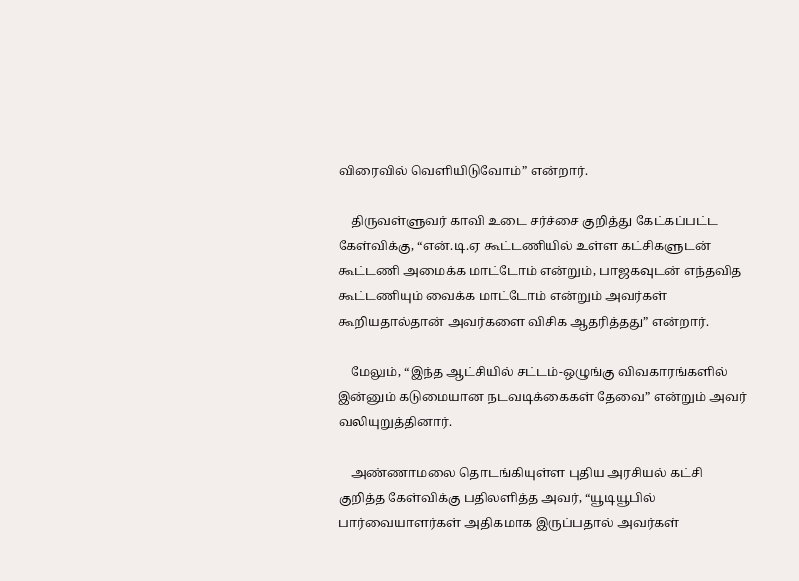விரைவில் வெளியிடுவோம்” என்றார்.

    திருவள்ளுவர் காவி உடை சர்ச்சை குறித்து கேட்கப்பட்ட கேள்விக்கு, “என்.டி.ஏ கூட்டணியில் உள்ள கட்சிகளுடன் கூட்டணி அமைக்க மாட்டோம் என்றும், பாஜகவுடன் எந்தவித கூட்டணியும் வைக்க மாட்டோம் என்றும் அவர்கள் கூறியதால்தான் அவர்களை விசிக ஆதரித்தது” என்றார்.

    மேலும், “இந்த ஆட்சியில் சட்டம்-ஒழுங்கு விவகாரங்களில் இன்னும் கடுமையான நடவடிக்கைகள் தேவை” என்றும் அவர் வலியுறுத்தினார்.

    அண்ணாமலை தொடங்கியுள்ள புதிய அரசியல் கட்சி குறித்த கேள்விக்கு பதிலளித்த அவர், “யூடியூபில் பார்வையாளர்கள் அதிகமாக இருப்பதால் அவர்கள்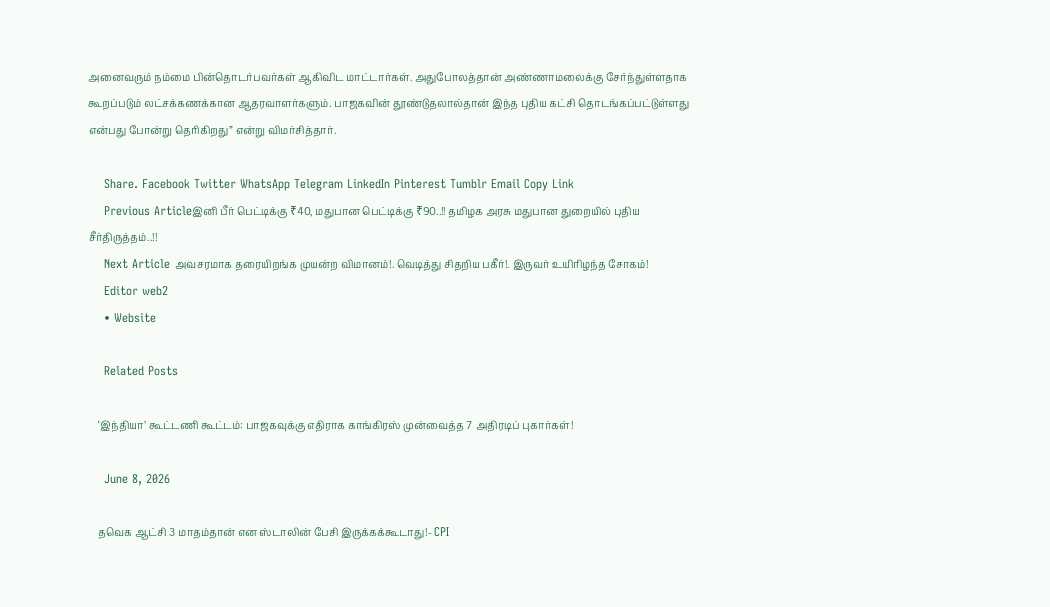அனைவரும் நம்மை பின்தொடர்பவர்கள் ஆகிவிட மாட்டார்கள். அதுபோலத்தான் அண்ணாமலைக்கு சேர்ந்துள்ளதாக கூறப்படும் லட்சக்கணக்கான ஆதரவாளர்களும். பாஜகவின் தூண்டுதலால்தான் இந்த புதிய கட்சி தொடங்கப்பட்டுள்ளது என்பது போன்று தெரிகிறது” என்று விமர்சித்தார்.

    Share. Facebook Twitter WhatsApp Telegram LinkedIn Pinterest Tumblr Email Copy Link
    Previous Articleஇனி பீர் பெட்டிக்கு ₹40, மதுபான பெட்டிக்கு ₹90..!! தமிழக அரசு மதுபான துறையில் புதிய சீர்திருத்தம்..!!
    Next Article அவசரமாக தரையிறங்க முயன்ற விமானம்!. வெடித்து சிதறிய பகீர்!. இருவர் உயிரிழந்த சோகம்!
    Editor web2
    • Website

    Related Posts

    ‘இந்தியா’ கூட்டணி கூட்டம்: பாஜகவுக்கு எதிராக காங்கிரஸ் முன்வைத்த 7 அதிரடிப் புகார்கள்!

    June 8, 2026

    தவெக ஆட்சி 3 மாதம்தான் என ஸ்டாலின் பேசி இருக்கக்கூடாது!- CPI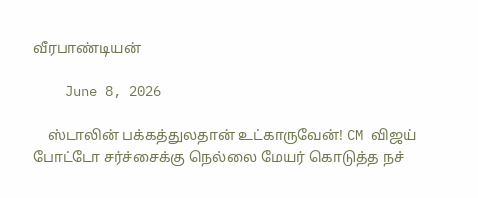வீரபாண்டியன்

    June 8, 2026

    ஸ்டாலின் பக்கத்துலதான் உட்காருவேன்! CM விஜய் போட்டோ சர்ச்சைக்கு நெல்லை மேயர் கொடுத்த நச்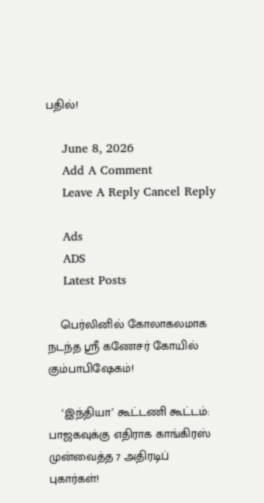பதில்!

    June 8, 2026
    Add A Comment
    Leave A Reply Cancel Reply

    Ads
    ADS
    Latest Posts

    பெர்லினில் கோலாகலமாக நடந்த ஸ்ரீ கணேசர் கோயில் கும்பாபிஷேகம்!

    ‘இந்தியா’ கூட்டணி கூட்டம்: பாஜகவுக்கு எதிராக காங்கிரஸ் முன்வைத்த 7 அதிரடிப் புகார்கள்!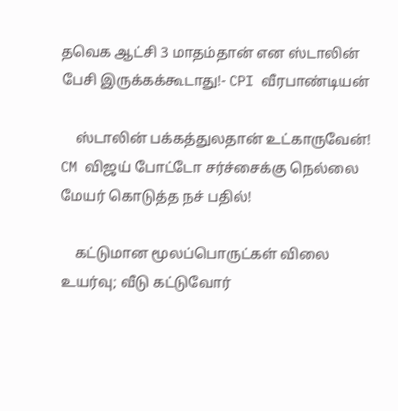தவெக ஆட்சி 3 மாதம்தான் என ஸ்டாலின் பேசி இருக்கக்கூடாது!- CPI வீரபாண்டியன்

    ஸ்டாலின் பக்கத்துலதான் உட்காருவேன்! CM விஜய் போட்டோ சர்ச்சைக்கு நெல்லை மேயர் கொடுத்த நச் பதில்!

    கட்டுமான மூலப்பொருட்கள் விலை உயர்வு; வீடு கட்டுவோர்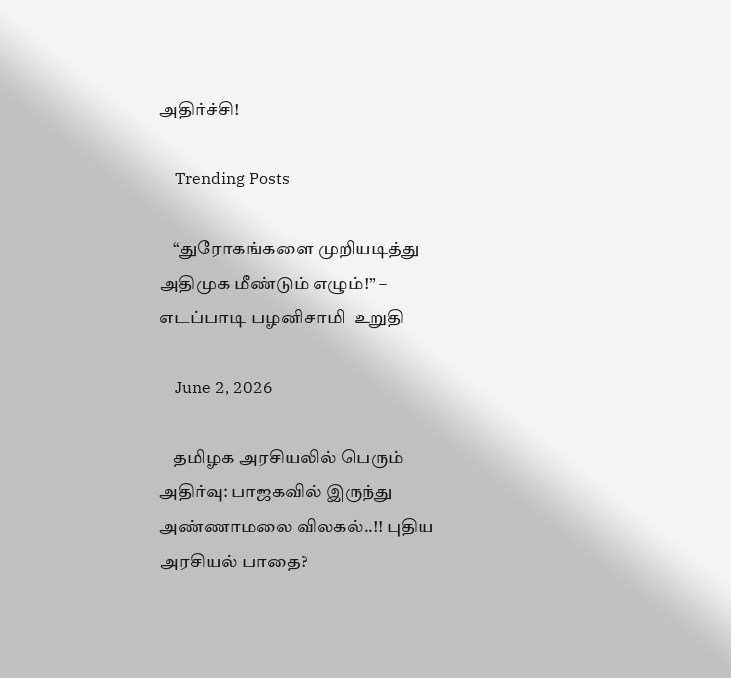அதிர்ச்சி!

    Trending Posts

    “துரோகங்களை முறியடித்து அதிமுக மீண்டும் எழும்!” – எடப்பாடி பழனிசாமி  உறுதி

    June 2, 2026

    தமிழக அரசியலில் பெரும் அதிர்வு: பாஜகவில் இருந்து அண்ணாமலை விலகல்..!! புதிய அரசியல் பாதை?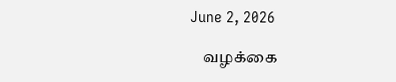June 2, 2026

    வழக்கை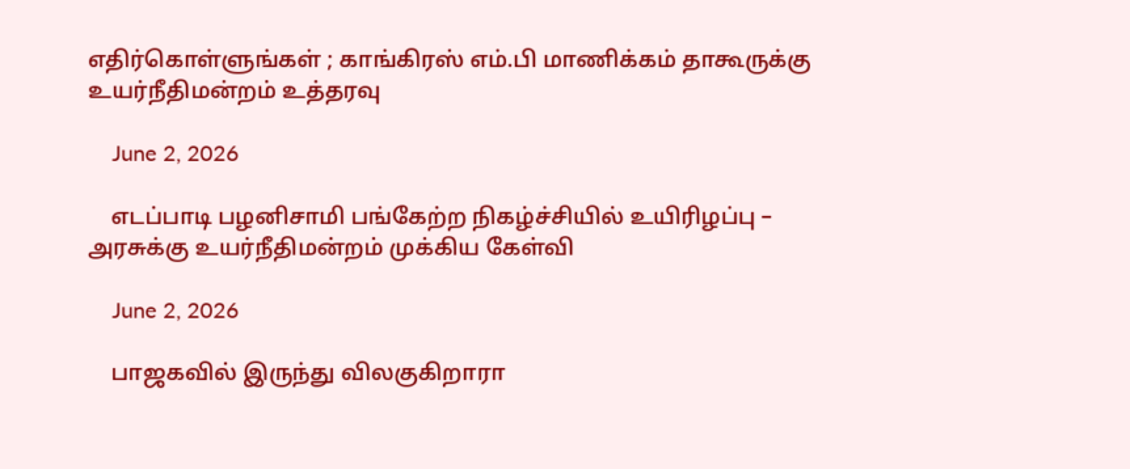எதிர்கொள்ளுங்கள் ; காங்கிரஸ் எம்.பி மாணிக்கம் தாகூருக்கு உயர்நீதிமன்றம் உத்தரவு

    June 2, 2026

    எடப்பாடி பழனிசாமி பங்கேற்ற நிகழ்ச்சியில் உயிரிழப்பு – அரசுக்கு உயர்நீதிமன்றம் முக்கிய கேள்வி

    June 2, 2026

    பாஜகவில் இருந்து விலகுகிறாரா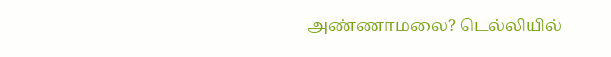அண்ணாமலை? டெல்லியில்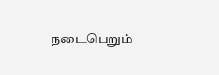நடைபெறும்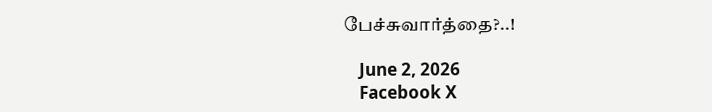பேச்சுவார்த்தை?..!

    June 2, 2026
    Facebook X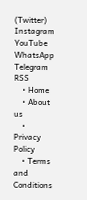(Twitter) Instagram YouTube WhatsApp Telegram RSS
    • Home
    • About us
    • Privacy Policy
    • Terms and Conditions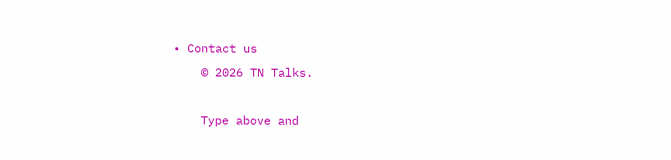• Contact us
    © 2026 TN Talks.

    Type above and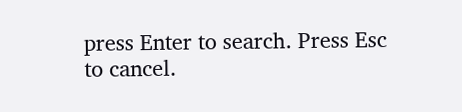press Enter to search. Press Esc to cancel.